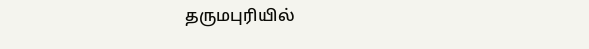தருமபுரியில்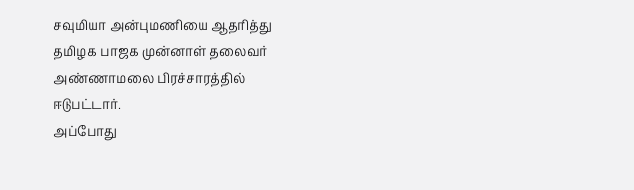சவுமியா அன்புமணியை ஆதரித்து தமிழக பாஜக முன்னாள் தலைவர் அண்ணாமலை பிரச்சாரத்தில் ஈடுபட்டார்.
அப்போது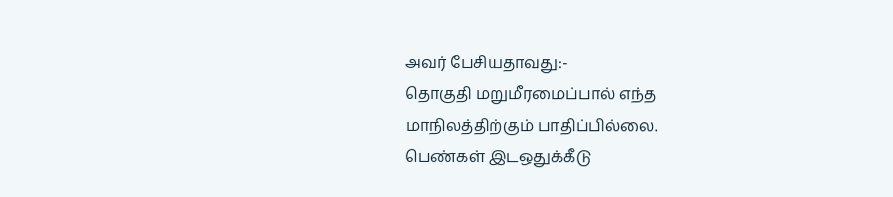அவர் பேசியதாவது:-
தொகுதி மறுமீரமைப்பால் எந்த மாநிலத்திற்கும் பாதிப்பில்லை.
பெண்கள் இடஒதுக்கீடு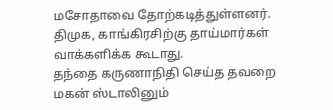மசோதாவை தோற்கடித்துள்ளனர். திமுக, காங்கிரசிற்கு தாய்மார்கள் வாக்களிக்க கூடாது.
தந்தை கருணாநிதி செய்த தவறை மகன் ஸ்டாலினும்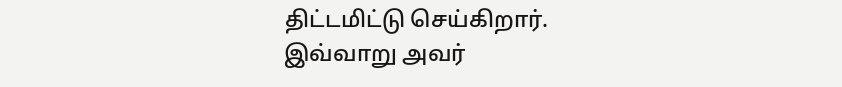திட்டமிட்டு செய்கிறார்.
இவ்வாறு அவர்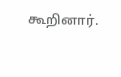கூறினார்.